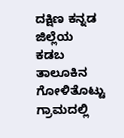ದಕ್ಷಿಣ ಕನ್ನಡ ಜಿಲ್ಲೆಯ ಕಡಬ ತಾಲೂಕಿನ ಗೋಳಿತೊಟ್ಟು ಗ್ರಾಮದಲ್ಲಿ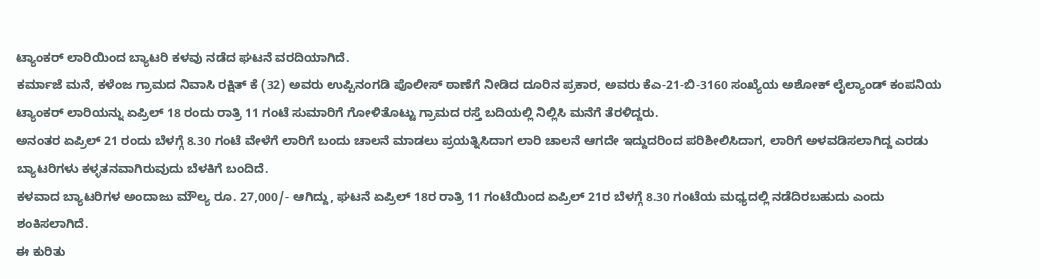ಟ್ಯಾಂಕರ್ ಲಾರಿಯಿಂದ ಬ್ಯಾಟರಿ ಕಳವು ನಡೆದ ಘಟನೆ ವರದಿಯಾಗಿದೆ.
ಕರ್ಮಾಜೆ ಮನೆ, ಕಳೆಂಜ ಗ್ರಾಮದ ನಿವಾಸಿ ರಕ್ಷಿತ್ ಕೆ (32) ಅವರು ಉಪ್ಪಿನಂಗಡಿ ಪೊಲೀಸ್ ಠಾಣೆಗೆ ನೀಡಿದ ದೂರಿನ ಪ್ರಕಾರ, ಅವರು ಕೆಎ-21-ಬಿ-3160 ಸಂಖ್ಯೆಯ ಅಶೋಕ್ ಲೈಲ್ಯಾಂಡ್ ಕಂಪನಿಯ ಟ್ಯಾಂಕರ್ ಲಾರಿಯನ್ನು ಏಪ್ರಿಲ್ 18 ರಂದು ರಾತ್ರಿ 11 ಗಂಟೆ ಸುಮಾರಿಗೆ ಗೋಳಿತೊಟ್ಟು ಗ್ರಾಮದ ರಸ್ತೆ ಬದಿಯಲ್ಲಿ ನಿಲ್ಲಿಸಿ ಮನೆಗೆ ತೆರಳಿದ್ದರು.
ಅನಂತರ ಏಪ್ರಿಲ್ 21 ರಂದು ಬೆಳಗ್ಗೆ 8.30 ಗಂಟೆ ವೇಳೆಗೆ ಲಾರಿಗೆ ಬಂದು ಚಾಲನೆ ಮಾಡಲು ಪ್ರಯತ್ನಿಸಿದಾಗ ಲಾರಿ ಚಾಲನೆ ಆಗದೇ ಇದ್ದುದರಿಂದ ಪರಿಶೀಲಿಸಿದಾಗ, ಲಾರಿಗೆ ಅಳವಡಿಸಲಾಗಿದ್ದ ಎರಡು ಬ್ಯಾಟರಿಗಳು ಕಳ್ಳತನವಾಗಿರುವುದು ಬೆಳಕಿಗೆ ಬಂದಿದೆ.
ಕಳವಾದ ಬ್ಯಾಟರಿಗಳ ಅಂದಾಜು ಮೌಲ್ಯ ರೂ. 27,000/- ಆಗಿದ್ದು, ಘಟನೆ ಏಪ್ರಿಲ್ 18ರ ರಾತ್ರಿ 11 ಗಂಟೆಯಿಂದ ಏಪ್ರಿಲ್ 21ರ ಬೆಳಗ್ಗೆ 8.30 ಗಂಟೆಯ ಮಧ್ಯದಲ್ಲಿ ನಡೆದಿರಬಹುದು ಎಂದು ಶಂಕಿಸಲಾಗಿದೆ.
ಈ ಕುರಿತು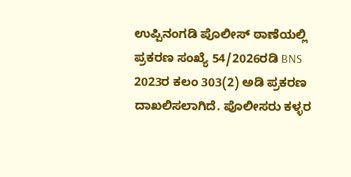ಉಪ್ಪಿನಂಗಡಿ ಪೊಲೀಸ್ ಠಾಣೆಯಲ್ಲಿ ಪ್ರಕರಣ ಸಂಖ್ಯೆ 54/2026ರಡಿ BNS 2023ರ ಕಲಂ 303(2) ಅಡಿ ಪ್ರಕರಣ ದಾಖಲಿಸಲಾಗಿದೆ. ಪೊಲೀಸರು ಕಳ್ಳರ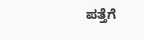ಪತ್ತೆಗೆ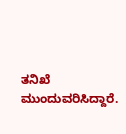ತನಿಖೆ ಮುಂದುವರಿಸಿದ್ದಾರೆ.